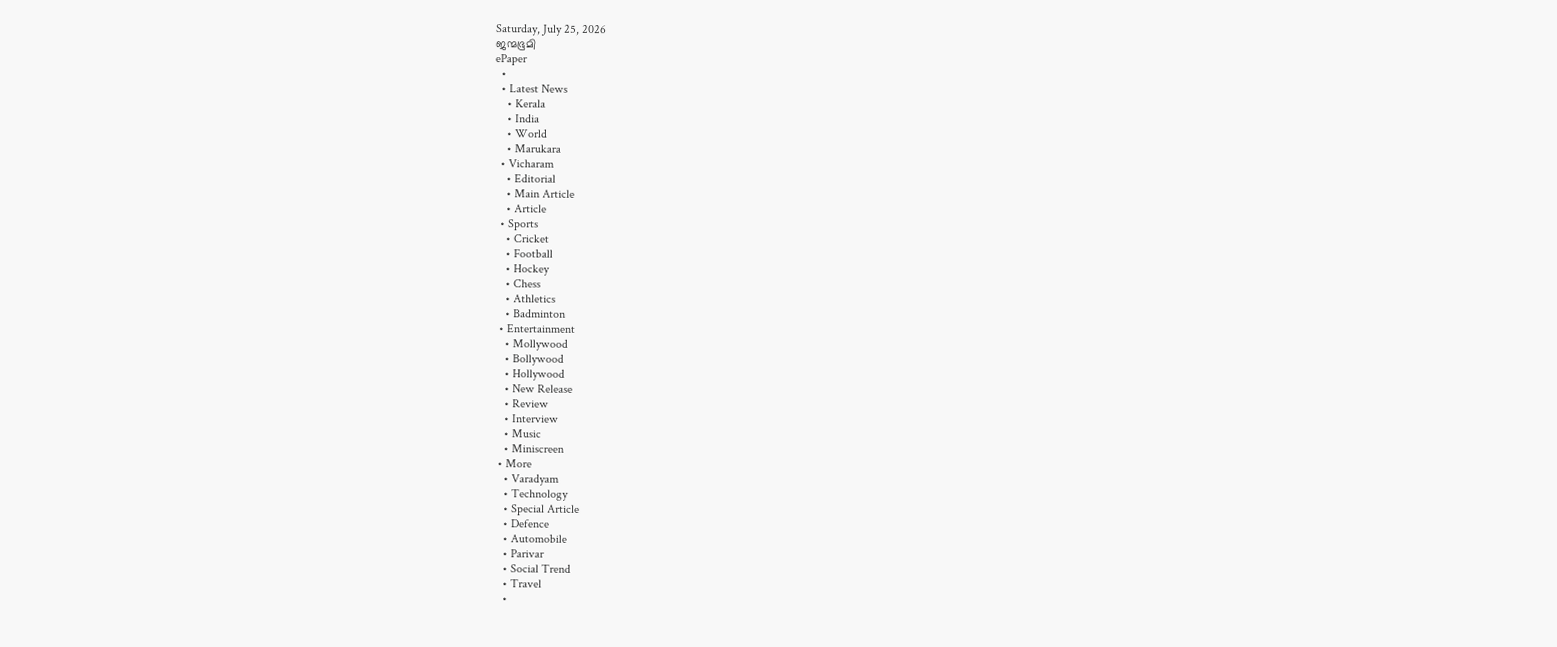Saturday, July 25, 2026
ജന്മഭൂമി
ePaper
  •
  • Latest News
    • Kerala
    • India
    • World
    • Marukara
  • Vicharam
    • Editorial
    • Main Article
    • Article
  • Sports
    • Cricket
    • Football
    • Hockey
    • Chess
    • Athletics
    • Badminton
  • Entertainment
    • Mollywood
    • Bollywood
    • Hollywood
    • New Release
    • Review
    • Interview
    • Music
    • Miniscreen
  • More
    • Varadyam
    • Technology
    • Special Article
    • Defence
    • Automobile
    • Parivar
    • Social Trend
    • Travel
    •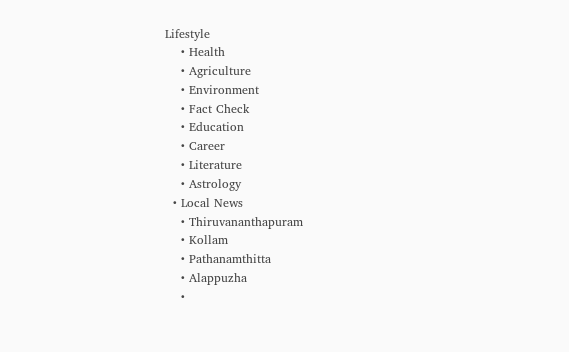Lifestyle
    • Health
    • Agriculture
    • Environment
    • Fact Check
    • Education
    • Career
    • Literature
    • Astrology
  • Local News
    • Thiruvananthapuram
    • Kollam
    • Pathanamthitta
    • Alappuzha
    •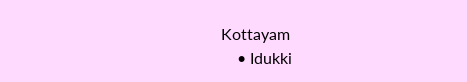Kottayam
    • Idukki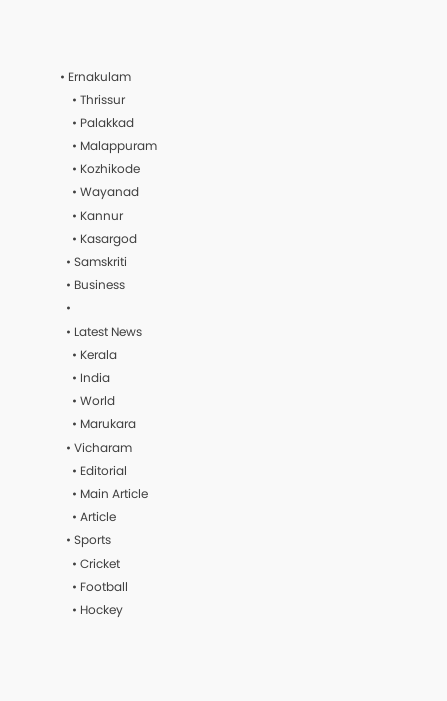• Ernakulam
    • Thrissur
    • Palakkad
    • Malappuram
    • Kozhikode
    • Wayanad
    • Kannur
    • Kasargod
  • Samskriti
  • Business
  •
  • Latest News
    • Kerala
    • India
    • World
    • Marukara
  • Vicharam
    • Editorial
    • Main Article
    • Article
  • Sports
    • Cricket
    • Football
    • Hockey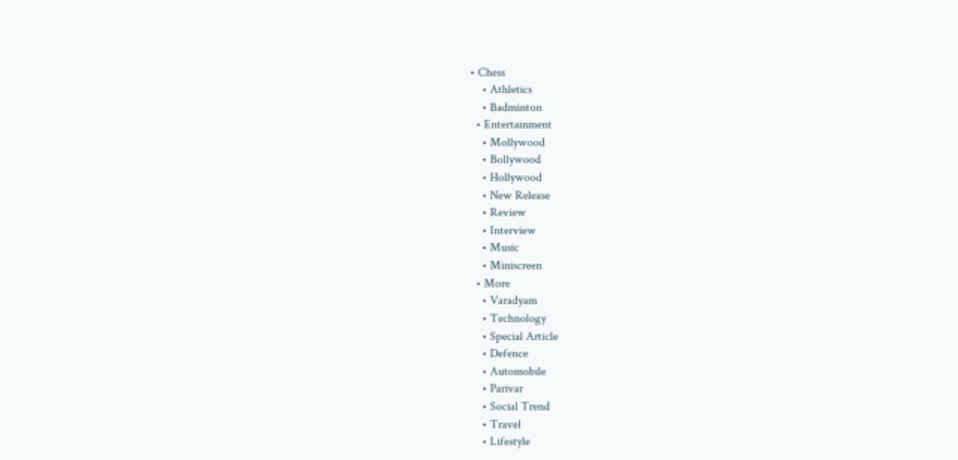• Chess
    • Athletics
    • Badminton
  • Entertainment
    • Mollywood
    • Bollywood
    • Hollywood
    • New Release
    • Review
    • Interview
    • Music
    • Miniscreen
  • More
    • Varadyam
    • Technology
    • Special Article
    • Defence
    • Automobile
    • Parivar
    • Social Trend
    • Travel
    • Lifestyle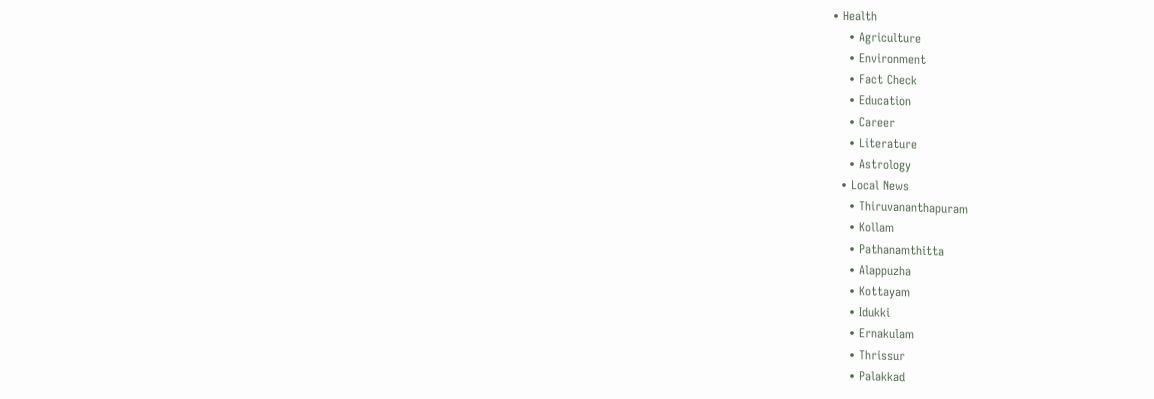• Health
    • Agriculture
    • Environment
    • Fact Check
    • Education
    • Career
    • Literature
    • Astrology
  • Local News
    • Thiruvananthapuram
    • Kollam
    • Pathanamthitta
    • Alappuzha
    • Kottayam
    • Idukki
    • Ernakulam
    • Thrissur
    • Palakkad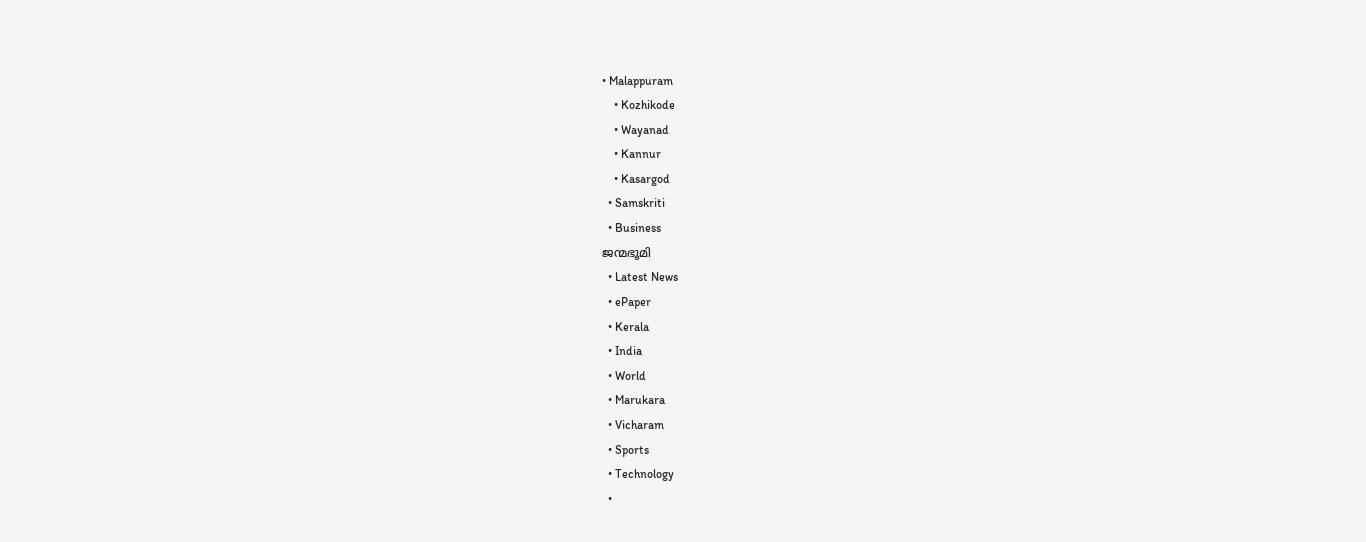• Malappuram
    • Kozhikode
    • Wayanad
    • Kannur
    • Kasargod
  • Samskriti
  • Business
ജന്മഭൂമി
  • Latest News
  • ePaper
  • Kerala
  • India
  • World
  • Marukara
  • Vicharam
  • Sports
  • Technology
  •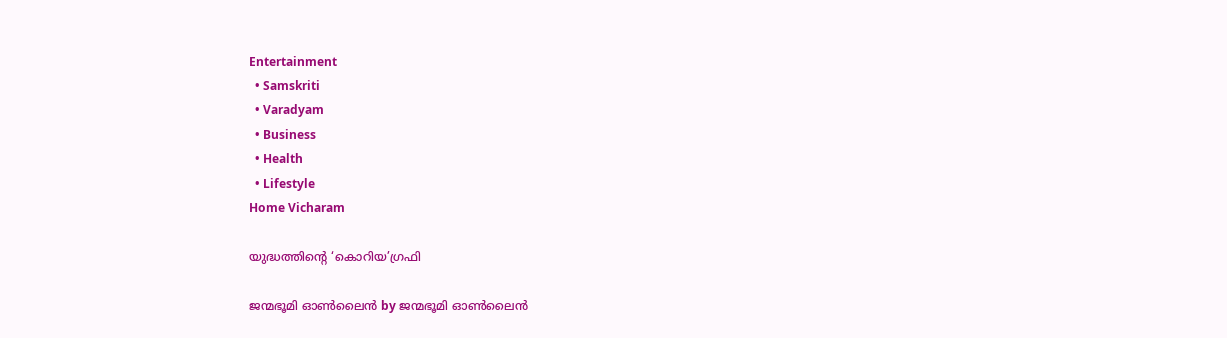Entertainment
  • Samskriti
  • Varadyam
  • Business
  • Health
  • Lifestyle
Home Vicharam

യുദ്ധത്തിന്റെ ‘കൊറിയ’ഗ്രഫി

ജന്മഭൂമി ഓണ്‍ലൈന്‍ by ജന്മഭൂമി ഓണ്‍ലൈന്‍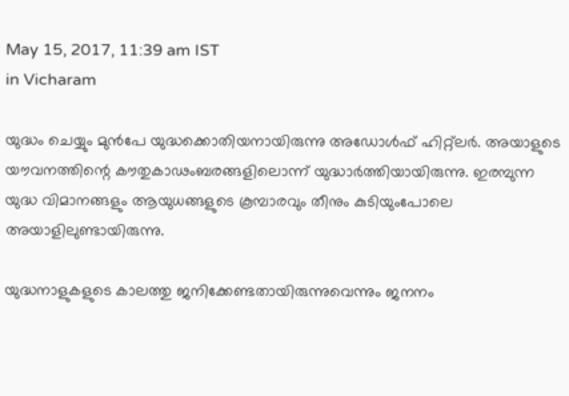May 15, 2017, 11:39 am IST
in Vicharam

യുദ്ധം ചെയ്യും മുന്‍പേ യുദ്ധക്കൊതിയനായിരുന്നു അഡോള്‍ഫ് ഹിറ്റ്‌ലര്‍. അയാളുടെ യൗവനത്തിന്റെ കൗതുകാഢംബരങ്ങളിലൊന്ന് യുദ്ധാര്‍ത്തിയായിരുന്നു. ഇരമ്പുന്ന യുദ്ധ വിമാനങ്ങളും ആയുധങ്ങളുടെ കൂമ്പാരവും തീനും കുടിയുംപോലെ അയാളിലുണ്ടായിരുന്നു.

യുദ്ധനാളുകളുടെ കാലത്തു ജനിക്കേണ്ടതായിരുന്നുവെന്നും ജനനം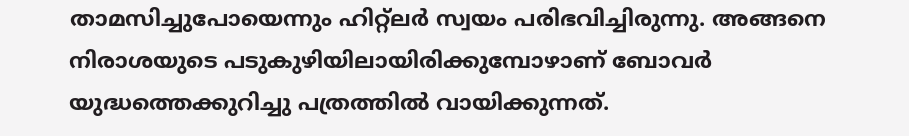താമസിച്ചുപോയെന്നും ഹിറ്റ്‌ലര്‍ സ്വയം പരിഭവിച്ചിരുന്നു. അങ്ങനെ നിരാശയുടെ പടുകുഴിയിലായിരിക്കുമ്പോഴാണ് ബോവര്‍ യുദ്ധത്തെക്കുറിച്ചു പത്രത്തില്‍ വായിക്കുന്നത്.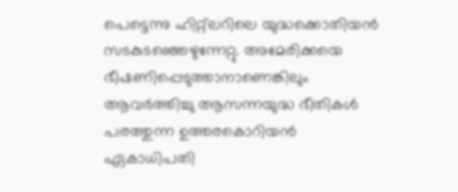പെട്ടെന്നു ഹിറ്റ്‌ലറിലെ യുദ്ധക്കൊതിയന്‍ സടകുടഞ്ഞെഴുന്നേറ്റു. അമേരിക്കയെ ഭീഷണിപ്പെടുത്താനാണെങ്കിലും ആവര്‍ത്തിച്ചു ആസന്നയുദ്ധ ഭീതികള്‍ പരത്തുന്ന ഉത്തരകൊറിയന്‍ ഏകാധിപതി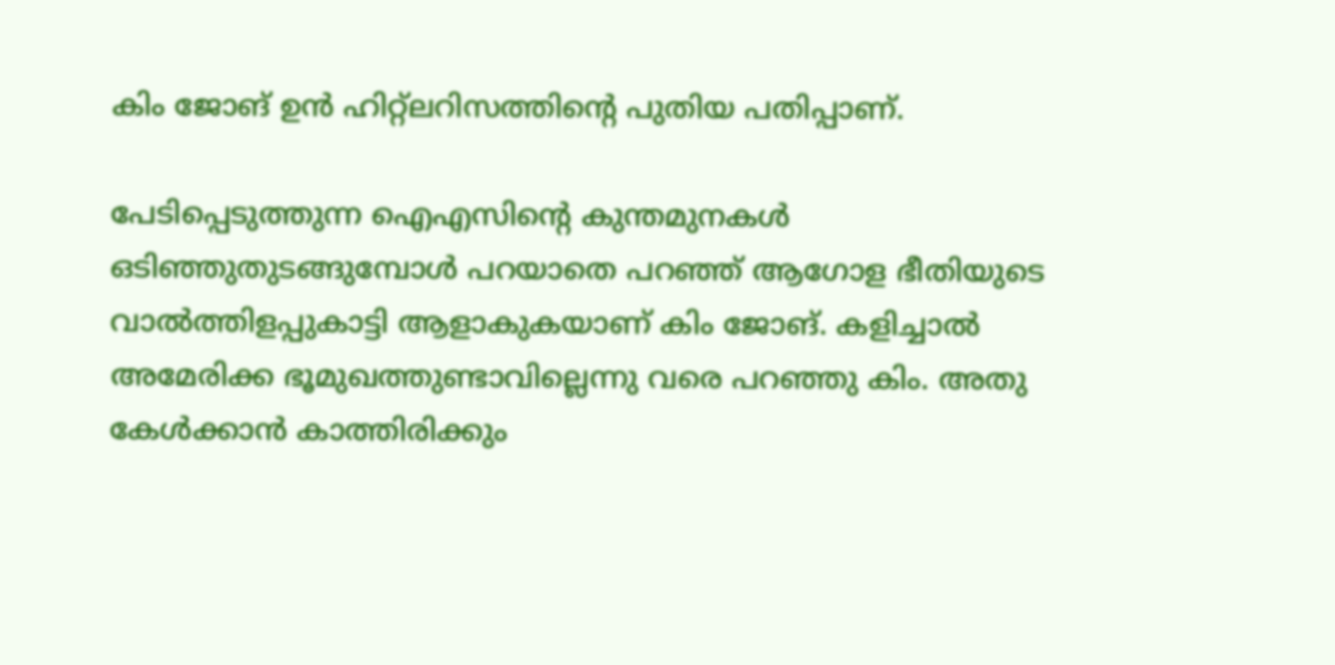കിം ജോങ് ഉന്‍ ഹിറ്റ്‌ലറിസത്തിന്റെ പുതിയ പതിപ്പാണ്.

പേടിപ്പെടുത്തുന്ന ഐഎസിന്റെ കുന്തമുനകള്‍ ഒടിഞ്ഞുതുടങ്ങുമ്പോള്‍ പറയാതെ പറഞ്ഞ് ആഗോള ഭീതിയുടെ വാല്‍ത്തിളപ്പുകാട്ടി ആളാകുകയാണ് കിം ജോങ്. കളിച്ചാല്‍ അമേരിക്ക ഭൂമുഖത്തുണ്ടാവില്ലെന്നു വരെ പറഞ്ഞു കിം. അതു കേള്‍ക്കാന്‍ കാത്തിരിക്കും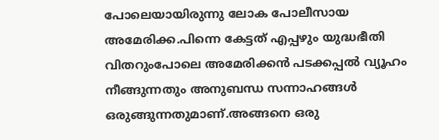പോലെയായിരുന്നു ലോക പോലീസായ അമേരിക്ക.പിന്നെ കേട്ടത് എപ്പഴും യുദ്ധഭീതി വിതറുംപോലെ അമേരിക്കന്‍ പടക്കപ്പല്‍ വ്യൂഹം നീങ്ങുന്നതും അനുബന്ധ സന്നാഹങ്ങള്‍ ഒരുങ്ങുന്നതുമാണ്.അങ്ങനെ ഒരു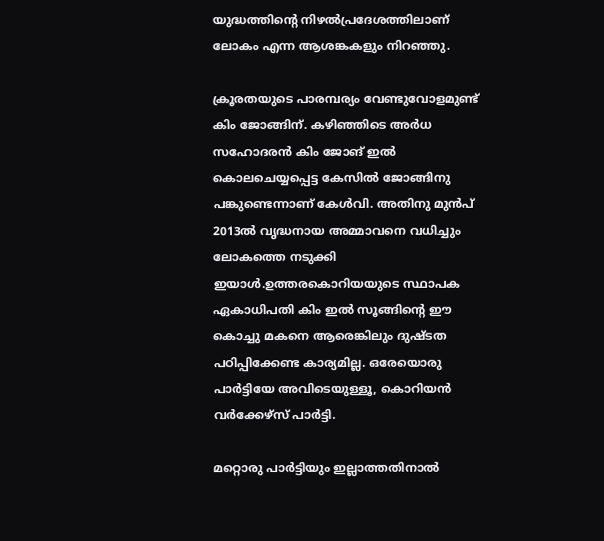യുദ്ധത്തിന്റെ നിഴല്‍പ്രദേശത്തിലാണ് ലോകം എന്ന ആശങ്കകളും നിറഞ്ഞു.

ക്രൂരതയുടെ പാരമ്പര്യം വേണ്ടുവോളമുണ്ട് കിം ജോങ്ങിന്. കഴിഞ്ഞിടെ അര്‍ധ സഹോദരന്‍ കിം ജോങ് ഇല്‍ കൊലചെയ്യപ്പെട്ട കേസില്‍ ജോങ്ങിനു പങ്കുണ്ടെന്നാണ് കേള്‍വി. അതിനു മുന്‍പ് 2013ല്‍ വൃദ്ധനായ അമ്മാവനെ വധിച്ചും ലോകത്തെ നടുക്കി ഇയാള്‍.ഉത്തരകൊറിയയുടെ സ്ഥാപക ഏകാധിപതി കിം ഇല്‍ സൂങ്ങിന്റെ ഈ കൊച്ചു മകനെ ആരെങ്കിലും ദുഷ്ടത പഠിപ്പിക്കേണ്ട കാര്യമില്ല. ഒരേയൊരു പാര്‍ട്ടിയേ അവിടെയുള്ളൂ, കൊറിയന്‍ വര്‍ക്കേഴ്‌സ് പാര്‍ട്ടി.

മറ്റൊരു പാര്‍ട്ടിയും ഇല്ലാത്തതിനാല്‍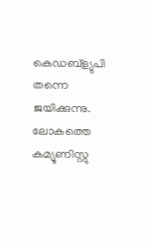കെഡബ്‌ള്യുപി തന്നെ ജയിക്കുന്നു. ലോകത്തെ കമ്യൂണിസ്റ്റു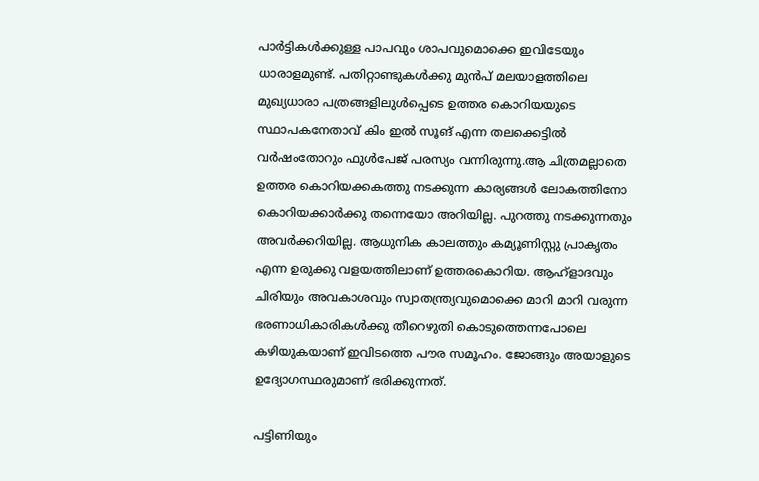പാര്‍ട്ടികള്‍ക്കുള്ള പാപവും ശാപവുമൊക്കെ ഇവിടേയും ധാരാളമുണ്ട്. പതിറ്റാണ്ടുകള്‍ക്കു മുന്‍പ് മലയാളത്തിലെ മുഖ്യധാരാ പത്രങ്ങളിലുള്‍പ്പെടെ ഉത്തര കൊറിയയുടെ സ്ഥാപകനേതാവ് കിം ഇല്‍ സൂങ് എന്ന തലക്കെട്ടില്‍ വര്‍ഷംതോറും ഫുള്‍പേജ് പരസ്യം വന്നിരുന്നു.ആ ചിത്രമല്ലാതെ ഉത്തര കൊറിയക്കകത്തു നടക്കുന്ന കാര്യങ്ങള്‍ ലോകത്തിനോ കൊറിയക്കാര്‍ക്കു തന്നെയോ അറിയില്ല. പുറത്തു നടക്കുന്നതും അവര്‍ക്കറിയില്ല. ആധുനിക കാലത്തും കമ്യൂണിസ്റ്റു പ്രാകൃതം എന്ന ഉരുക്കു വളയത്തിലാണ് ഉത്തരകൊറിയ. ആഹ്‌ളാദവും ചിരിയും അവകാശവും സ്വാതന്ത്ര്യവുമൊക്കെ മാറി മാറി വരുന്ന ഭരണാധികാരികള്‍ക്കു തീറെഴുതി കൊടുത്തെന്നപോലെ കഴിയുകയാണ് ഇവിടത്തെ പൗര സമൂഹം. ജോങ്ങും അയാളുടെ ഉദ്യോഗസ്ഥരുമാണ് ഭരിക്കുന്നത്.

പട്ടിണിയും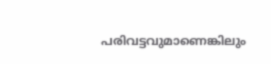പരിവട്ടവുമാണെങ്കിലും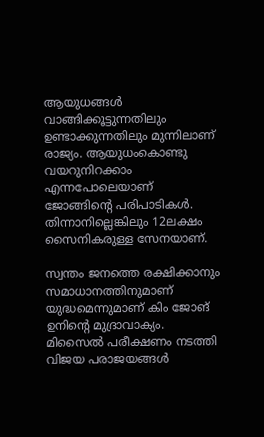ആയുധങ്ങള്‍ വാങ്ങിക്കൂട്ടുന്നതിലും ഉണ്ടാക്കുന്നതിലും മുന്നിലാണ് രാജ്യം. ആയുധംകൊണ്ടു വയറുനിറക്കാം എന്നപോലെയാണ് ജോങ്ങിന്റെ പരിപാടികള്‍. തിന്നാനില്ലെങ്കിലും 12ലക്ഷം സൈനികരുള്ള സേനയാണ്.

സ്വന്തം ജനത്തെ രക്ഷിക്കാനും സമാധാനത്തിനുമാണ് യുദ്ധമെന്നുമാണ് കിം ജോങ് ഉനിന്റെ മുദ്രാവാക്യം. മിസൈല്‍ പരീക്ഷണം നടത്തി വിജയ പരാജയങ്ങള്‍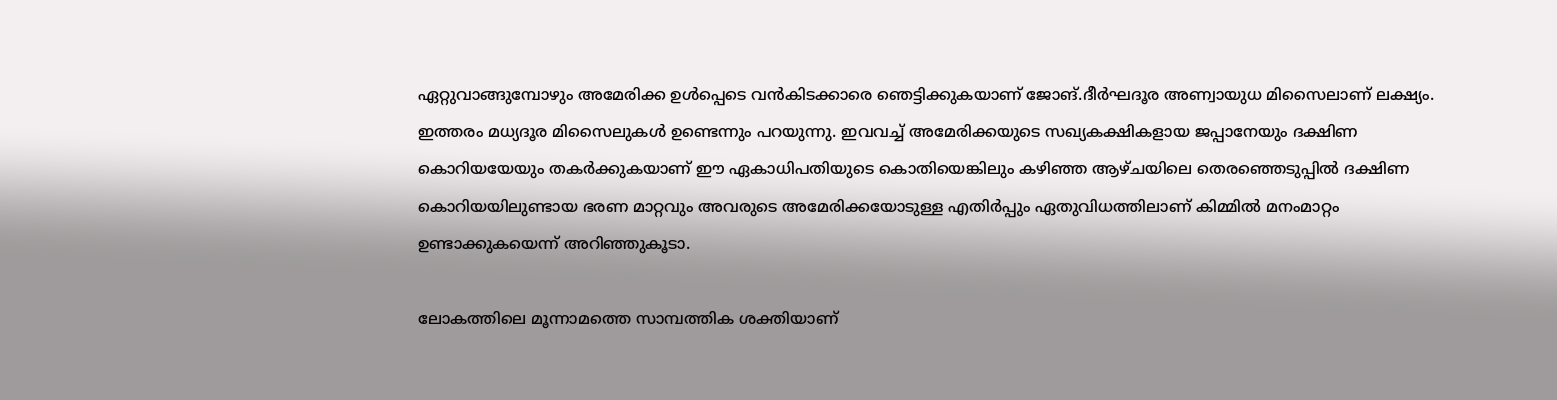ഏറ്റുവാങ്ങുമ്പോഴും അമേരിക്ക ഉള്‍പ്പെടെ വന്‍കിടക്കാരെ ഞെട്ടിക്കുകയാണ് ജോങ്.ദീര്‍ഘദൂര അണ്വായുധ മിസൈലാണ് ലക്ഷ്യം. ഇത്തരം മധ്യദൂര മിസൈലുകള്‍ ഉണ്ടെന്നും പറയുന്നു. ഇവവച്ച് അമേരിക്കയുടെ സഖ്യകക്ഷികളായ ജപ്പാനേയും ദക്ഷിണ കൊറിയയേയും തകര്‍ക്കുകയാണ് ഈ ഏകാധിപതിയുടെ കൊതിയെങ്കിലും കഴിഞ്ഞ ആഴ്ചയിലെ തെരഞ്ഞെടുപ്പില്‍ ദക്ഷിണ കൊറിയയിലുണ്ടായ ഭരണ മാറ്റവും അവരുടെ അമേരിക്കയോടുള്ള എതിര്‍പ്പും ഏതുവിധത്തിലാണ് കിമ്മില്‍ മനംമാറ്റം ഉണ്ടാക്കുകയെന്ന് അറിഞ്ഞുകൂടാ.

ലോകത്തിലെ മൂന്നാമത്തെ സാമ്പത്തിക ശക്തിയാണ്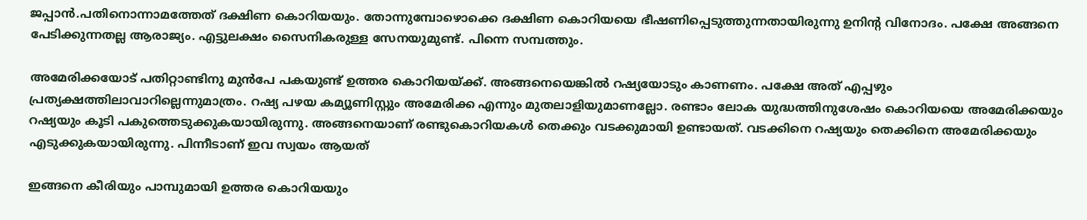ജപ്പാന്‍.പതിനൊന്നാമത്തേത് ദക്ഷിണ കൊറിയയും. തോന്നുമ്പോഴൊക്കെ ദക്ഷിണ കൊറിയയെ ഭീഷണിപ്പെടുത്തുന്നതായിരുന്നു ഉനിന്റ വിനോദം. പക്ഷേ അങ്ങനെ പേടിക്കുന്നതല്ല ആരാജ്യം. എട്ടുലക്ഷം സൈനികരുള്ള സേനയുമുണ്ട്. പിന്നെ സമ്പത്തും.

അമേരിക്കയോട് പതിറ്റാണ്ടിനു മുന്‍പേ പകയുണ്ട് ഉത്തര കൊറിയയ്‌ക്ക്. അങ്ങനെയെങ്കില്‍ റഷ്യയോടും കാണണം. പക്ഷേ അത് എപ്പഴും പ്രത്യക്ഷത്തിലാവാറില്ലെന്നുമാത്രം. റഷ്യ പഴയ കമ്യൂണിസ്റ്റും അമേരിക്ക എന്നും മുതലാളിയുമാണല്ലോ. രണ്ടാം ലോക യുദ്ധത്തിനുശേഷം കൊറിയയെ അമേരിക്കയും റഷ്യയും കൂടി പകുത്തെടുക്കുകയായിരുന്നു. അങ്ങനെയാണ് രണ്ടുകൊറിയകള്‍ തെക്കും വടക്കുമായി ഉണ്ടായത്. വടക്കിനെ റഷ്യയും തെക്കിനെ അമേരിക്കയും എടുക്കുകയായിരുന്നു. പിന്നീടാണ് ഇവ സ്വയം ആയത്

ഇങ്ങനെ കീരിയും പാമ്പുമായി ഉത്തര കൊറിയയും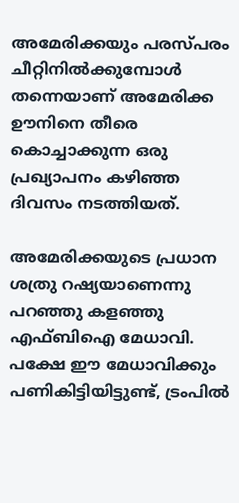അമേരിക്കയും പരസ്പരം ചീറ്റിനില്‍ക്കുമ്പോള്‍ തന്നെയാണ് അമേരിക്ക ഊനിനെ തീരെ കൊച്ചാക്കുന്ന ഒരു പ്രഖ്യാപനം കഴിഞ്ഞ ദിവസം നടത്തിയത്.

അമേരിക്കയുടെ പ്രധാന ശത്രു റഷ്യയാണെന്നു പറഞ്ഞു കളഞ്ഞു എഫ്ബിഐ മേധാവി. പക്ഷേ ഈ മേധാവിക്കും പണികിട്ടിയിട്ടുണ്ട്, ട്രംപില്‍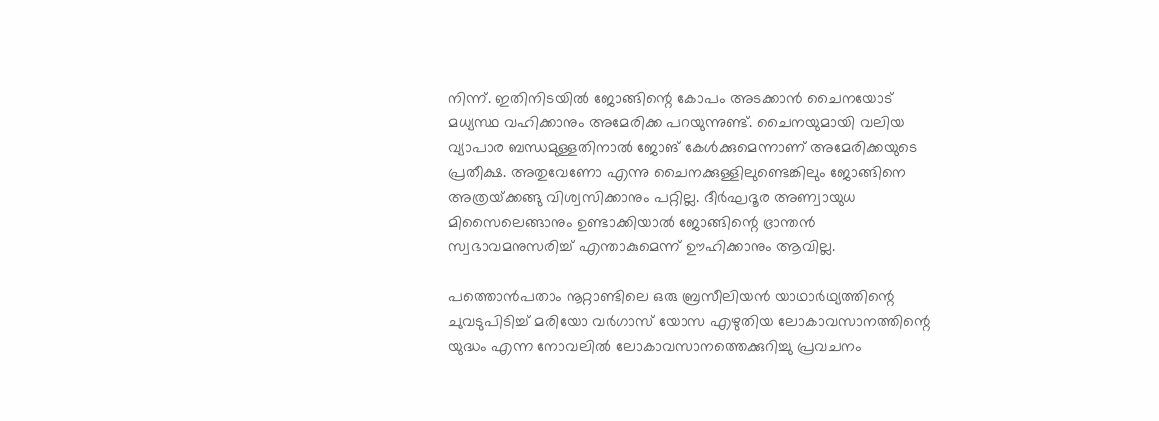നിന്ന്. ഇതിനിടയില്‍ ജോങ്ങിന്റെ കോപം അടക്കാന്‍ ചൈനയോട് മധ്യസ്ഥ വഹിക്കാനും അമേരിക്ക പറയുന്നുണ്ട്. ചൈനയുമായി വലിയ വ്യാപാര ബന്ധമുള്ളതിനാല്‍ ജോങ് കേള്‍ക്കുമെന്നാണ് അമേരിക്കയുടെ പ്രതീക്ഷ. അതുവേണോ എന്നു ചൈനക്കുള്ളിലുണ്ടെങ്കിലും ജോങ്ങിനെ അത്രയ്‌ക്കങ്ങു വിശ്വസിക്കാനും പറ്റില്ല. ദീര്‍ഘദൂര അണ്വായുധ മിസൈലെങ്ങാനും ഉണ്ടാക്കിയാല്‍ ജോങ്ങിന്റെ ഭ്രാന്തന്‍ സ്വഭാവമനുസരിച്ച് എന്താകുമെന്ന് ഊഹിക്കാനും ആവില്ല.

പത്തൊന്‍പതാം നൂറ്റാണ്ടിലെ ഒരു ബ്രസീലിയന്‍ യാഥാര്‍ഥ്യത്തിന്റെ ചുവടുപിടിച്ച് മരിയോ വര്‍ഗാസ് യോസ എഴുതിയ ലോകാവസാനത്തിന്റെ യുദ്ധം എന്ന നോവലില്‍ ലോകാവസാനത്തെക്കുറിച്ചു പ്രവചനം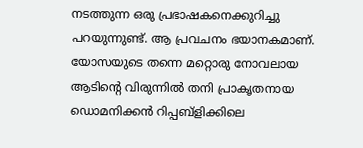നടത്തുന്ന ഒരു പ്രഭാഷകനെക്കുറിച്ചു പറയുന്നുണ്ട്. ആ പ്രവചനം ഭയാനകമാണ്. യോസയുടെ തന്നെ മറ്റൊരു നോവലായ ആടിന്റെ വിരുന്നില്‍ തനി പ്രാകൃതനായ ഡൊമനിക്കന്‍ റിപ്പബ്‌ളിക്കിലെ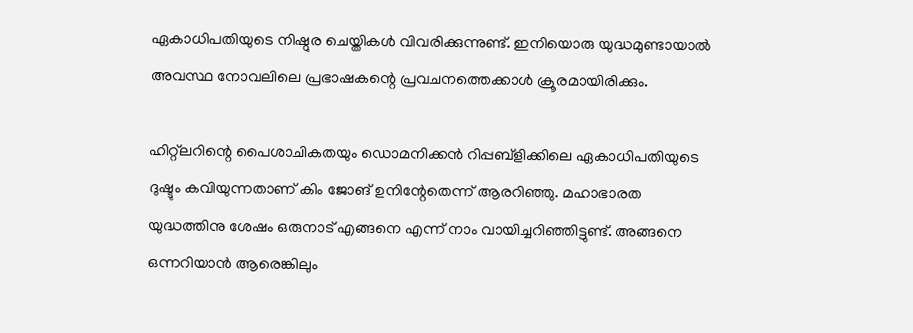ഏകാധിപതിയുടെ നിഷ്ഠുര ചെയ്തികള്‍ വിവരിക്കുന്നുണ്ട്. ഇനിയൊരു യുദ്ധമുണ്ടായാല്‍ അവസ്ഥ നോവലിലെ പ്രഭാഷകന്റെ പ്രവചനത്തെക്കാള്‍ ക്രൂരമായിരിക്കും.

ഹിറ്റ്‌ലറിന്റെ പൈശാചികതയും ഡൊമനിക്കന്‍ റിപ്പബ്‌ളിക്കിലെ ഏകാധിപതിയുടെ ദുഷ്ടും കവിയുന്നതാണ് കിം ജോങ് ഉനിന്റേതെന്ന് ആരറിഞ്ഞു. മഹാഭാരത യുദ്ധത്തിനു ശേഷം ഒരുനാട് എങ്ങനെ എന്ന് നാം വായിച്ചറിഞ്ഞിട്ടുണ്ട്. അങ്ങനെ ഒന്നറിയാന്‍ ആരെങ്കിലും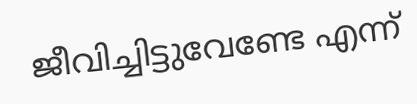ജീവിച്ചിട്ടുവേണ്ടേ എന്ന്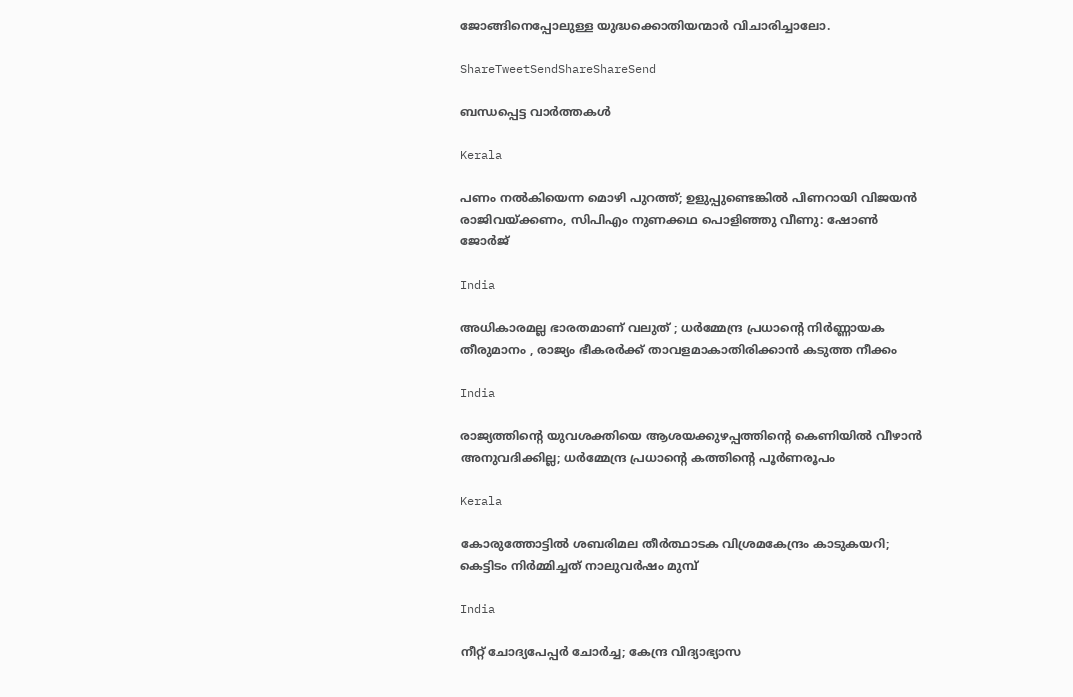ജോങ്ങിനെപ്പോലുള്ള യുദ്ധക്കൊതിയന്മാര്‍ വിചാരിച്ചാലോ.

ShareTweetSendShareShareSend

ബന്ധപ്പെട്ട വാര്‍ത്തകള്‍

Kerala

പണം നൽകിയെന്ന മൊഴി പുറത്ത്; ഉളുപ്പുണ്ടെങ്കിൽ പിണറായി വിജയൻ രാജിവയ്‌ക്കണം, സിപിഎം നുണക്കഥ പൊളിഞ്ഞു വീണു: ഷോൺ ജോർജ്

India

അധികാരമല്ല ഭാരതമാണ് വലുത് ; ധർമ്മേന്ദ്ര പ്രധാന്റെ നിർണ്ണായക തീരുമാനം , രാജ്യം ഭീകരർക്ക് താവളമാകാതിരിക്കാൻ കടുത്ത നീക്കം

India

രാജ്യത്തിന്റെ യുവശക്തിയെ ആശയക്കുഴപ്പത്തിന്റെ കെണിയിൽ വീഴാൻ അനുവദിക്കില്ല; ധർമ്മേന്ദ്ര പ്രധാന്റെ കത്തിന്റെ പൂർണരൂപം

Kerala

കോരുത്തോട്ടില്‍ ശബരിമല തീര്‍ത്ഥാടക വിശ്രമകേന്ദ്രം കാടുകയറി; കെട്ടിടം നിര്‍മ്മിച്ചത് നാലുവര്‍ഷം മുമ്പ്

India

നീറ്റ് ചോദ്യപേപ്പർ ചോർച്ച; കേന്ദ്ര വിദ്യാഭ്യാസ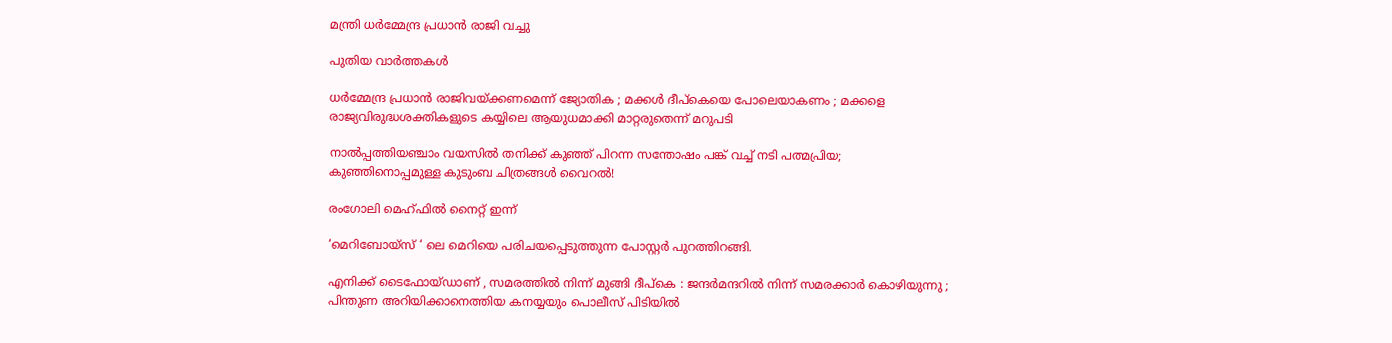മന്ത്രി ധർമ്മേന്ദ്ര പ്രധാൻ രാജി വച്ചു

പുതിയ വാര്‍ത്തകള്‍

ധർമ്മേന്ദ്ര പ്രധാൻ രാജിവയ്‌ക്കണമെന്ന് ജ്യോതിക ; മക്കൾ ദീപ്കെയെ പോലെയാകണം ; മക്കളെ രാജ്യവിരുദ്ധശക്തികളുടെ കയ്യിലെ ആയുധമാക്കി മാറ്റരുതെന്ന് മറുപടി

നാൽപ്പത്തിയഞ്ചാം വയസിൽ തനിക്ക് കുഞ്ഞ് പിറന്ന സന്തോഷം പങ്ക് വച്ച് നടി പത്മപ്രിയ; കുഞ്ഞിനൊപ്പമുള്ള കുടുംബ ചിത്രങ്ങൾ വൈറൽ!

രംഗോലി മെഹ്ഫിൽ നൈറ്റ് ഇന്ന്

‘മെറിബോയ്സ് ‘ ലെ മെറിയെ പരിചയപ്പെടുത്തുന്ന പോസ്റ്റർ പുറത്തിറങ്ങി.

എനിക്ക് ടൈഫോയ്ഡാണ് , സമരത്തിൽ നിന്ന് മുങ്ങി ദീപ്കെ : ജന്ദർമന്ദറിൽ നിന്ന് സമരക്കാർ കൊഴിയുന്നു ; പിന്തുണ അറിയിക്കാനെത്തിയ കനയ്യയും പൊലീസ് പിടിയിൽ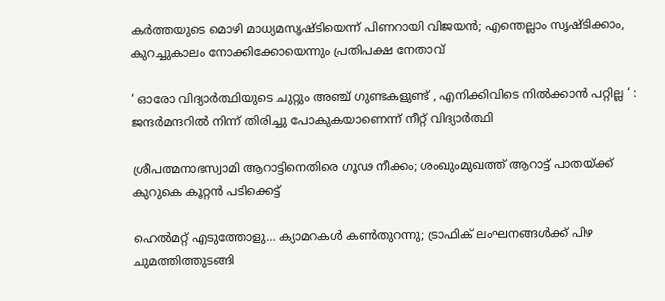കർത്തയുടെ മൊഴി മാധ്യമസൃഷ്ടിയെന്ന് പിണറായി വിജയൻ; എന്തെല്ലാം സൃഷ്ടിക്കാം, കുറച്ചുകാലം നോക്കിക്കോയെന്നും പ്രതിപക്ഷ നേതാവ്

‘ ഓരോ വിദ്യാർത്ഥിയുടെ ചുറ്റും അഞ്ച് ഗുണ്ടകളുണ്ട് , എനിക്കിവിടെ നിൽക്കാൻ പറ്റില്ല ‘ : ജന്ദർമന്ദറിൽ നിന്ന് തിരിച്ചു പോകുകയാണെന്ന് നീറ്റ് വിദ്യാർത്ഥി

ശ്രീപത്മനാഭസ്വാമി ആറാട്ടിനെതിരെ ഗൂഢ നീക്കം; ശംഖുംമുഖത്ത് ആറാട്ട് പാതയ്‌ക്ക് കുറുകെ കൂറ്റന്‍ പടിക്കെട്ട്

ഹെല്‍മറ്റ് എടുത്തോളു… ക്യാമറകള്‍ കണ്‍തുറന്നു; ട്രാഫിക് ലംഘനങ്ങള്‍ക്ക് പിഴ ചുമത്തിത്തുടങ്ങി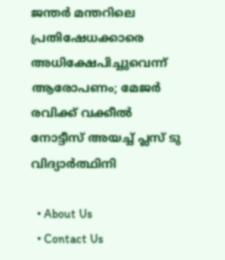ജന്തർ മന്തറിലെ പ്രതിഷേധക്കാരെ അധിക്ഷേപിച്ചുവെന്ന് ആരോപണം; മേജർ രവിക്ക് വക്കീൽ നോട്ടീസ് അയച്ച് പ്ലസ് ടു വിദ്യാർത്ഥിനി

  • About Us
  • Contact Us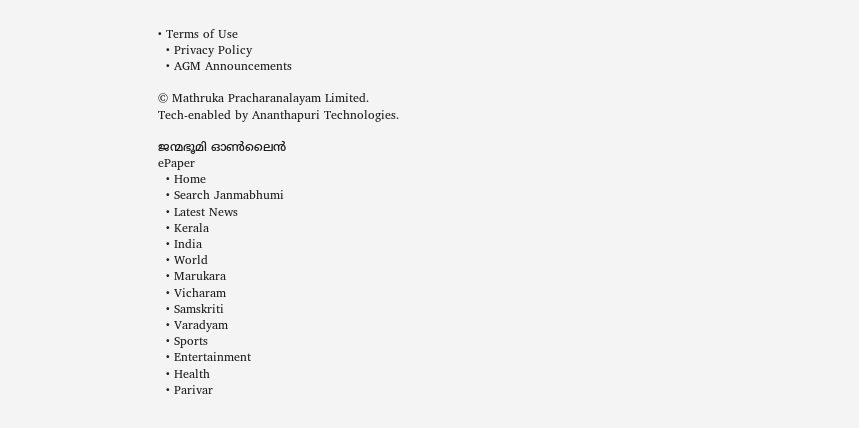• Terms of Use
  • Privacy Policy
  • AGM Announcements

© Mathruka Pracharanalayam Limited.
Tech-enabled by Ananthapuri Technologies.

ജന്മഭൂമി ഓണ്‍ലൈന്‍
ePaper
  • Home
  • Search Janmabhumi
  • Latest News
  • Kerala
  • India
  • World
  • Marukara
  • Vicharam
  • Samskriti
  • Varadyam
  • Sports
  • Entertainment
  • Health
  • Parivar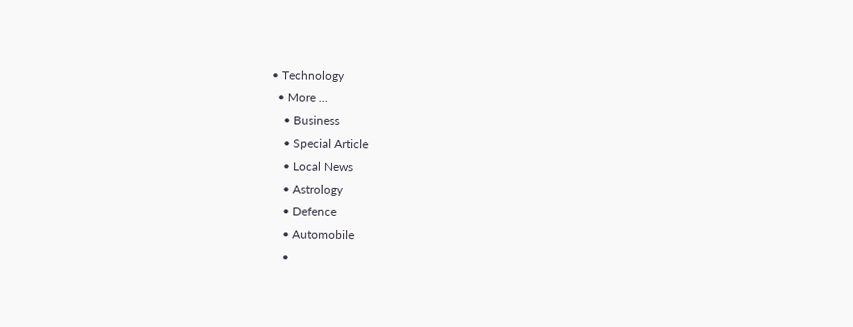• Technology
  • More …
    • Business
    • Special Article
    • Local News
    • Astrology
    • Defence
    • Automobile
    •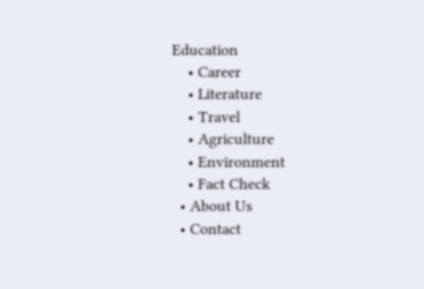Education
    • Career
    • Literature
    • Travel
    • Agriculture
    • Environment
    • Fact Check
  • About Us
  • Contact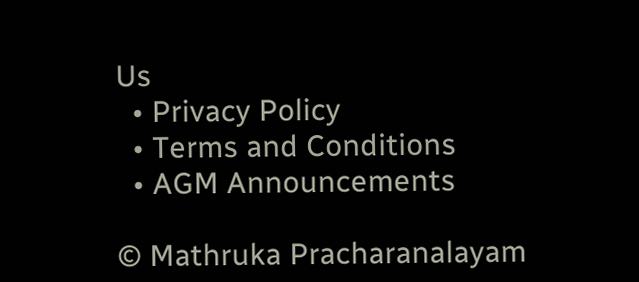Us
  • Privacy Policy
  • Terms and Conditions
  • AGM Announcements

© Mathruka Pracharanalayam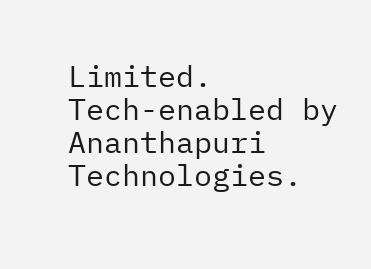Limited.
Tech-enabled by Ananthapuri Technologies.